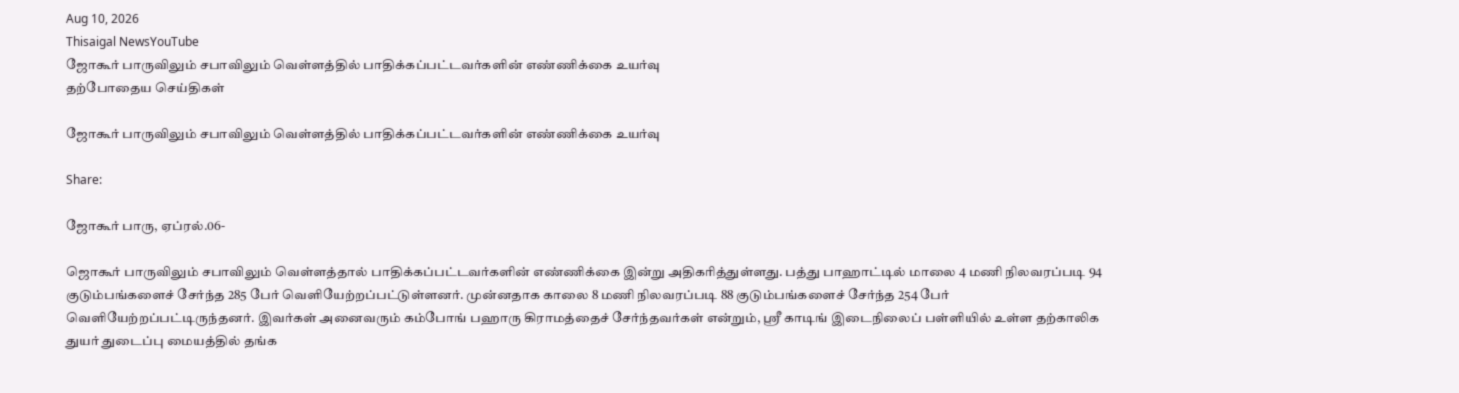Aug 10, 2026
Thisaigal NewsYouTube
ஜோகூர் பாருவிலும் சபாவிலும் வெள்ளத்தில் பாதிக்கப்பட்டவர்களின் எண்ணிக்கை உயர்வு
தற்போதைய செய்திகள்

ஜோகூர் பாருவிலும் சபாவிலும் வெள்ளத்தில் பாதிக்கப்பட்டவர்களின் எண்ணிக்கை உயர்வு

Share:

ஜோகூர் பாரு, ஏப்ரல்.06-

ஜொகூர் பாருவிலும் சபாவிலும் வெள்ளத்தால் பாதிக்கப்பட்டவர்களின் எண்ணிக்கை இன்று அதிகரித்துள்ளது. பத்து பாஹாட்டில் மாலை 4 மணி நிலவரப்படி 94 குடும்பங்களைச் சேர்ந்த 285 பேர் வெளியேற்றப்பட்டுள்ளனர். முன்னதாக காலை 8 மணி நிலவரப்படி 88 குடும்பங்களைச் சேர்ந்த 254 பேர் வெளியேற்றப்பட்டிருந்தனர். இவர்கள் அனைவரும் கம்போங் பஹாரு கிராமத்தைச் சேர்ந்தவர்கள் என்றும், ஶ்ரீ காடிங் இடைநிலைப் பள்ளியில் உள்ள தற்காலிக துயர் துடைப்பு மையத்தில் தங்க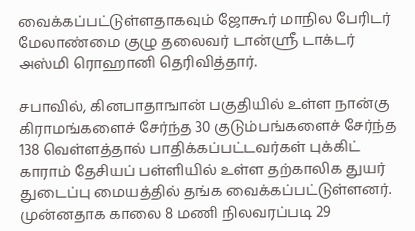வைக்கப்பட்டுள்ளதாகவும் ஜோகூர் மாநில பேரிடர் மேலாண்மை குழு தலைவர் டான்ஶ்ரீ டாக்டர் அஸ்மி ரொஹானி தெரிவித்தார்.

சபாவில், கினபாதாஙான் பகுதியில் உள்ள நான்கு கிராமங்களைச் சேர்ந்த 30 குடும்பங்களைச் சேர்ந்த 138 வெள்ளத்தால் பாதிக்கப்பட்டவர்கள் புக்கிட் காராம் தேசியப் பள்ளியில் உள்ள தற்காலிக துயர் துடைப்பு மையத்தில் தங்க வைக்கப்பட்டுள்ளனர். முன்னதாக காலை 8 மணி நிலவரப்படி 29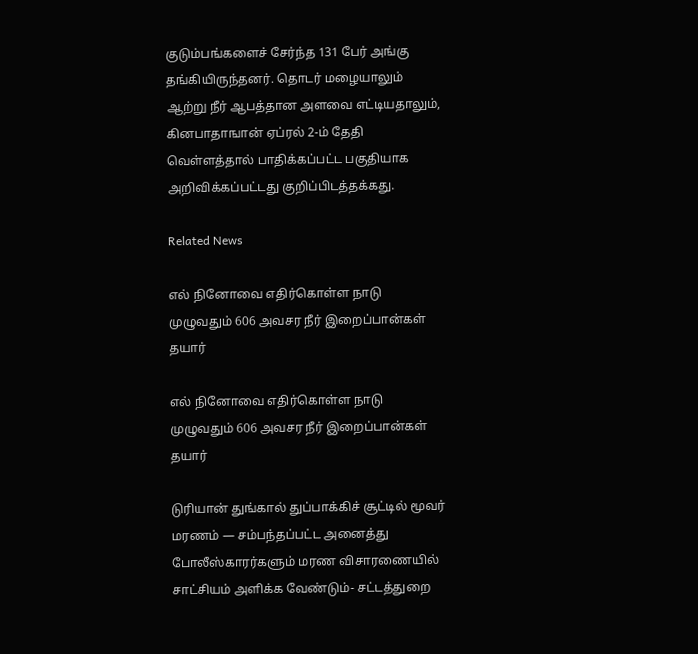குடும்பங்களைச் சேர்ந்த 131 பேர் அங்கு தங்கியிருந்தனர். தொடர் மழையாலும் ஆற்று நீர் ஆபத்தான அளவை எட்டியதாலும், கினபாதாஙான் ஏப்ரல் 2-ம் தேதி வெள்ளத்தால் பாதிக்கப்பட்ட பகுதியாக அறிவிக்கப்பட்டது குறிப்பிடத்தக்கது.

Related News

எல் நினோவை எதிர்கொள்ள நாடு முழுவதும் 606 அவசர நீர் இறைப்பான்கள் தயார்

எல் நினோவை எதிர்கொள்ள நாடு முழுவதும் 606 அவசர நீர் இறைப்பான்கள் தயார்

டுரியான் துங்கால் துப்பாக்கிச் சூட்டில் மூவர் மரணம் — சம்பந்தப்பட்ட அனைத்து போலீஸ்காரர்களும் மரண விசாரணையில் சாட்சியம் அளிக்க வேண்டும்- சட்டத்துறை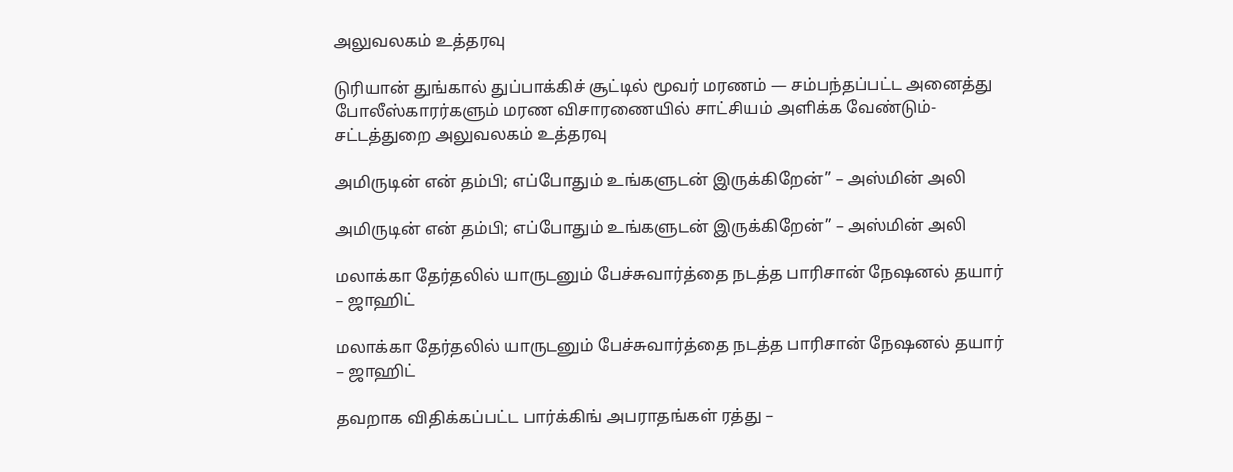அலுவலகம் உத்தரவு

டுரியான் துங்கால் துப்பாக்கிச் சூட்டில் மூவர் மரணம் — சம்பந்தப்பட்ட அனைத்து போலீஸ்காரர்களும் மரண விசாரணையில் சாட்சியம் அளிக்க வேண்டும்- சட்டத்துறை அலுவலகம் உத்தரவு

அமிருடின் என் தம்பி; எப்போதும் உங்களுடன் இருக்கிறேன்” – அஸ்மின் அலி

அமிருடின் என் தம்பி; எப்போதும் உங்களுடன் இருக்கிறேன்” – அஸ்மின் அலி

மலாக்கா தேர்தலில் யாருடனும் பேச்சுவார்த்தை நடத்த பாரிசான் நேஷனல் தயார் – ஜாஹிட்

மலாக்கா தேர்தலில் யாருடனும் பேச்சுவார்த்தை நடத்த பாரிசான் நேஷனல் தயார் – ஜாஹிட்

தவறாக விதிக்கப்பட்ட பார்க்கிங் அபராதங்கள் ரத்து –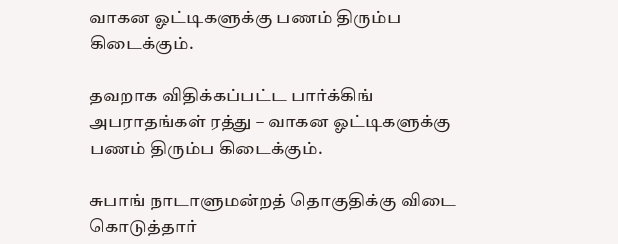வாகன ஓட்டிகளுக்கு பணம் திரும்ப கிடைக்கும்.

தவறாக விதிக்கப்பட்ட பார்க்கிங் அபராதங்கள் ரத்து – வாகன ஓட்டிகளுக்கு பணம் திரும்ப கிடைக்கும்.

சுபாங் நாடாளுமன்றத் தொகுதிக்கு விடை கொடுத்தார்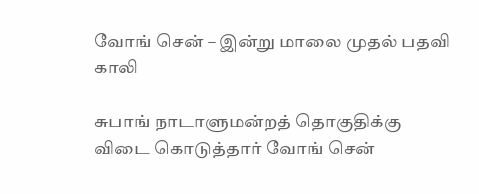வோங் சென் – இன்று மாலை முதல் பதவி காலி

சுபாங் நாடாளுமன்றத் தொகுதிக்கு விடை கொடுத்தார் வோங் சென்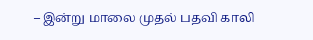– இன்று மாலை முதல் பதவி காலி